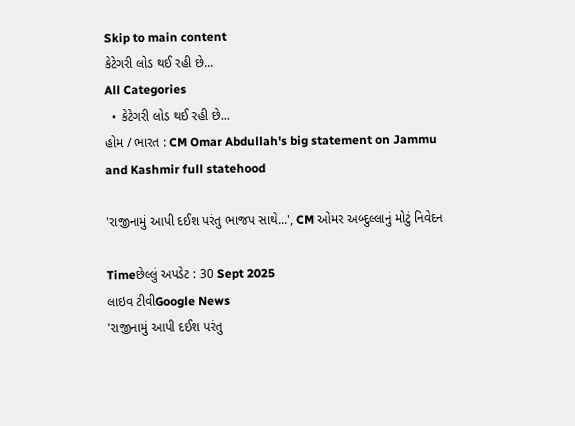Skip to main content
કેટેગરી લોડ થઈ રહી છે...
All Categories
  • કેટેગરી લોડ થઈ રહી છે...
હોમ / ભારત : CM Omar Abdullah's big statement on Jammu and Kashmir full statehood

'રાજીનામું આપી દઈશ પરંતુ ભાજપ સાથે...', CM ઓમર અબ્દુલ્લાનું મોટું નિવેદન

Timeછેલ્લું અપડેટ : 30 Sept 2025
લાઇવ ટીવીGoogle News
'રાજીનામું આપી દઈશ પરંતુ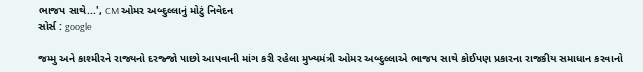ભાજપ સાથે...', CM ઓમર અબ્દુલ્લાનું મોટું નિવેદન
સોર્સ : google

જમ્મુ અને કાશ્મીરને રાજ્યનો દરજ્જો પાછો આપવાની માંગ કરી રહેલા મુખ્યમંત્રી ઓમર અબ્દુલ્લાએ ભાજપ સાથે કોઈપણ પ્રકારના રાજકીય સમાધાન કરવાનો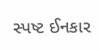સ્પષ્ટ ઈનકાર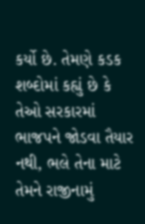કર્યો છે. તેમણે કડક શબ્દોમાં કહ્યું છે કે તેઓ સરકારમાં ભાજપને જોડવા તૈયાર નથી, ભલે તેના માટે તેમને રાજીનામું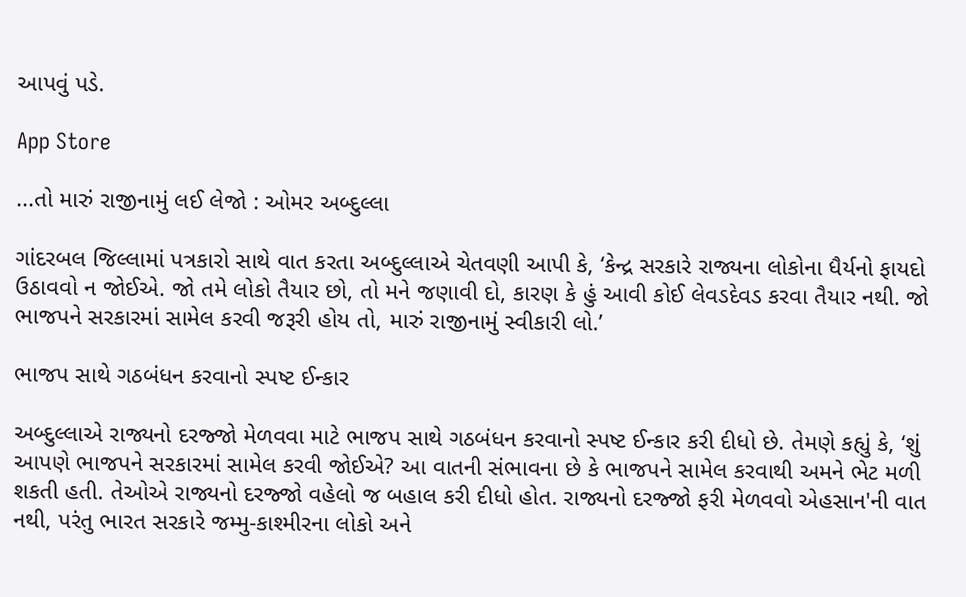આપવું પડે.

App Store

...તો મારું રાજીનામું લઈ લેજો : ઓમર અબ્દુલ્લા

ગાંદરબલ જિલ્લામાં પત્રકારો સાથે વાત કરતા અબ્દુલ્લાએ ચેતવણી આપી કે, ‘કેન્દ્ર સરકારે રાજ્યના લોકોના ધૈર્યનો ફાયદો ઉઠાવવો ન જોઈએ. જો તમે લોકો તૈયાર છો, તો મને જણાવી દો, કારણ કે હું આવી કોઈ લેવડદેવડ કરવા તૈયાર નથી. જો ભાજપને સરકારમાં સામેલ કરવી જરૂરી હોય તો, મારું રાજીનામું સ્વીકારી લો.’

ભાજપ સાથે ગઠબંધન કરવાનો સ્પષ્ટ ઈન્કાર

અબ્દુલ્લાએ રાજ્યનો દરજ્જો મેળવવા માટે ભાજપ સાથે ગઠબંધન કરવાનો સ્પષ્ટ ઈન્કાર કરી દીધો છે. તેમણે કહ્યું કે, ‘શું આપણે ભાજપને સરકારમાં સામેલ કરવી જોઈએ? આ વાતની સંભાવના છે કે ભાજપને સામેલ કરવાથી અમને ભેટ મળી શકતી હતી. તેઓએ રાજ્યનો દરજ્જો વહેલો જ બહાલ કરી દીધો હોત. રાજ્યનો દરજ્જો ફરી મેળવવો એહસાન'ની વાત નથી, પરંતુ ભારત સરકારે જમ્મુ-કાશ્મીરના લોકો અને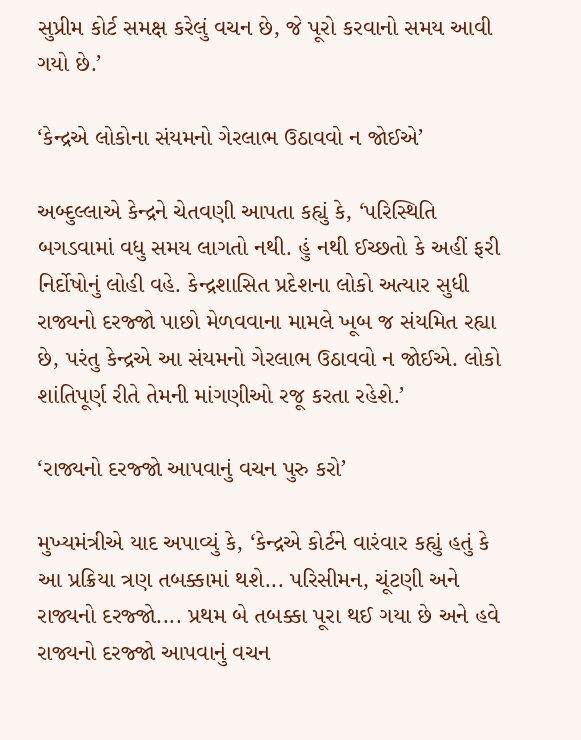સુપ્રીમ કોર્ટ સમક્ષ કરેલું વચન છે, જે પૂરો કરવાનો સમય આવી ગયો છે.’

‘કેન્દ્રએ લોકોના સંયમનો ગેરલાભ ઉઠાવવો ન જોઈએ’

અબ્દુલ્લાએ કેન્દ્રને ચેતવણી આપતા કહ્યું કે, ‘પરિસ્થિતિ બગડવામાં વધુ સમય લાગતો નથી. હું નથી ઈચ્છતો કે અહીં ફરી નિર્દોષોનું લોહી વહે. કેન્દ્રશાસિત પ્રદેશના લોકો અત્યાર સુધી રાજ્યનો દરજ્જો પાછો મેળવવાના મામલે ખૂબ જ સંયમિત રહ્યા છે, પરંતુ કેન્દ્રએ આ સંયમનો ગેરલાભ ઉઠાવવો ન જોઈએ. લોકો શાંતિપૂર્ણ રીતે તેમની માંગણીઓ રજૂ કરતા રહેશે.’

‘રાજ્યનો દરજ્જો આપવાનું વચન પુરુ કરો’

મુખ્યમંત્રીએ યાદ અપાવ્યું કે, ‘કેન્દ્રએ કોર્ટને વારંવાર કહ્યું હતું કે આ પ્રક્રિયા ત્રણ તબક્કામાં થશે... પરિસીમન, ચૂંટણી અને રાજ્યનો દરજ્જો.... પ્રથમ બે તબક્કા પૂરા થઈ ગયા છે અને હવે રાજ્યનો દરજ્જો આપવાનું વચન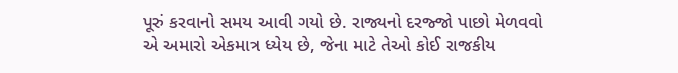પૂરું કરવાનો સમય આવી ગયો છે. રાજ્યનો દરજ્જો પાછો મેળવવો એ અમારો એકમાત્ર ધ્યેય છે, જેના માટે તેઓ કોઈ રાજકીય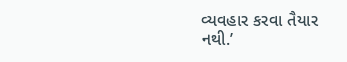વ્યવહાર કરવા તૈયાર નથી.’